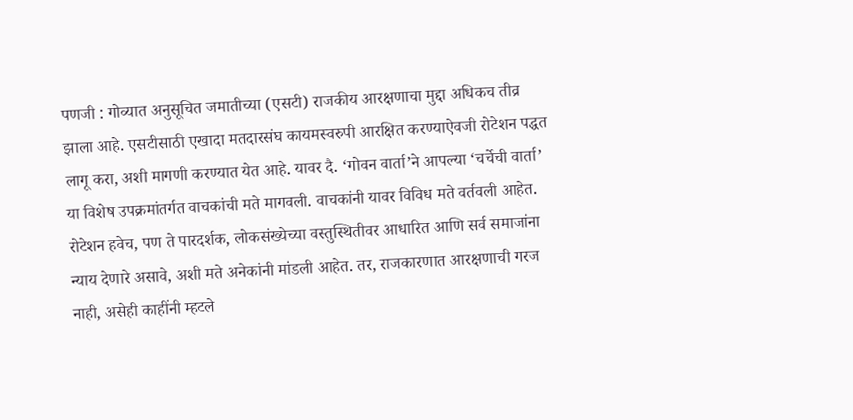पणजी : गोव्यात अनुसूचित जमातीच्या (एसटी) राजकीय आरक्षणाचा मुद्दा अधिकच तीव्र झाला आहे. एसटीसाठी एखादा मतदारसंघ कायमस्वरुपी आरक्षित करण्याऐवजी रोटेशन पद्धत लागू करा, अशी मागणी करण्यात येत आहे. यावर दै. ‘गोवन वार्ता’ने आपल्या ‘चर्चेची वार्ता’ या विशेष उपक्रमांतर्गत वाचकांची मते मागवली. वाचकांनी यावर विविध मते वर्तवली आहेत. रोटेशन हवेच, पण ते पारदर्शक, लोकसंख्येच्या वस्तुस्थितीवर आधारित आणि सर्व समाजांना न्याय देणारे असावे, अशी मते अनेकांनी मांडली आहेत. तर, राजकारणात आरक्षणाची गरज नाही, असेही काहींनी म्हटले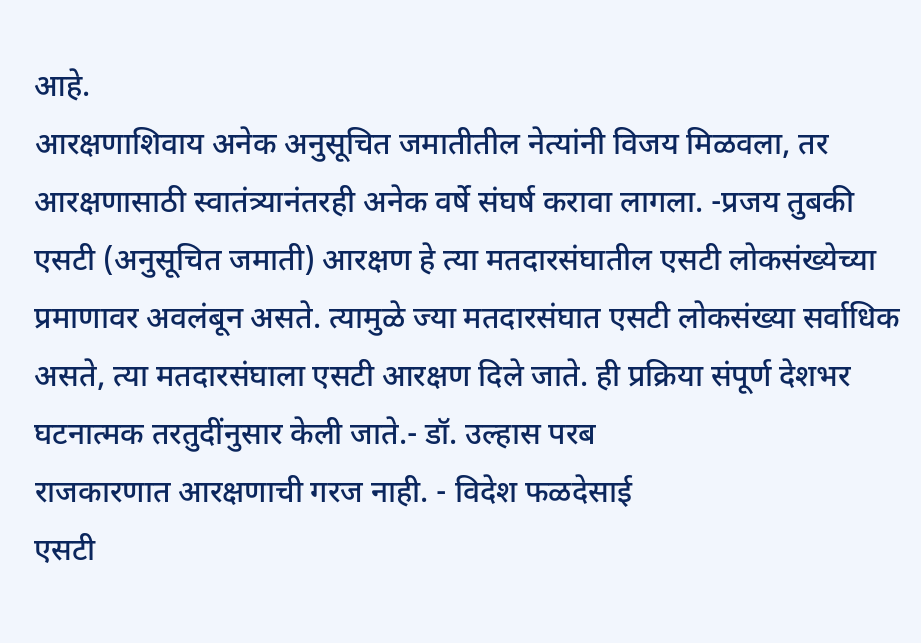आहे.
आरक्षणाशिवाय अनेक अनुसूचित जमातीतील नेत्यांनी विजय मिळवला, तर आरक्षणासाठी स्वातंत्र्यानंतरही अनेक वर्षे संघर्ष करावा लागला. -प्रजय तुबकी
एसटी (अनुसूचित जमाती) आरक्षण हे त्या मतदारसंघातील एसटी लोकसंख्येच्या प्रमाणावर अवलंबून असते. त्यामुळे ज्या मतदारसंघात एसटी लोकसंख्या सर्वाधिक असते, त्या मतदारसंघाला एसटी आरक्षण दिले जाते. ही प्रक्रिया संपूर्ण देशभर घटनात्मक तरतुदींनुसार केली जाते.- डॉ. उल्हास परब
राजकारणात आरक्षणाची गरज नाही. - विदेश फळदेसाई
एसटी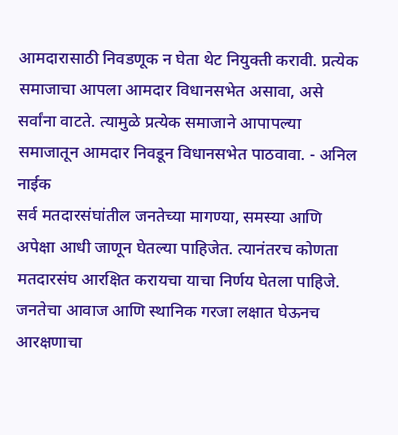आमदारासाठी निवडणूक न घेता थेट नियुक्ती करावी. प्रत्येक समाजाचा आपला आमदार विधानसभेत असावा, असे सर्वांना वाटते. त्यामुळे प्रत्येक समाजाने आपापल्या समाजातून आमदार निवडून विधानसभेत पाठवावा. - अनिल नाईक
सर्व मतदारसंघांतील जनतेच्या मागण्या, समस्या आणि अपेक्षा आधी जाणून घेतल्या पाहिजेत. त्यानंतरच कोणता मतदारसंघ आरक्षित करायचा याचा निर्णय घेतला पाहिजे. जनतेचा आवाज आणि स्थानिक गरजा लक्षात घेऊनच आरक्षणाचा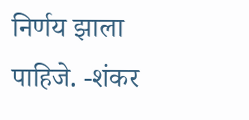निर्णय झाला पाहिजे. -शंकर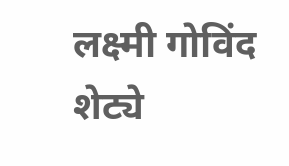लक्ष्मी गोविंद शेट्ये